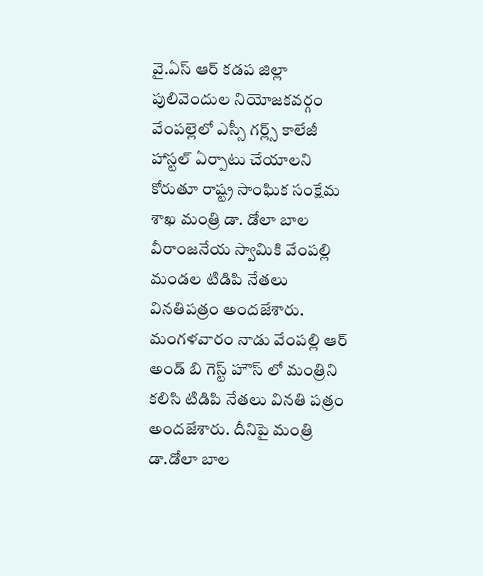వై.ఏస్ ఆర్ కడప జిల్లా పులివెందుల నియోజకవర్గం వేంపల్లెలో ఎస్సీ గర్ల్స్ కాలేజీ హాస్టల్ ఏర్పాటు చేయాలని కోరుతూ రాష్ట్ర సాంఘిక సంక్షేమ శాఖ మంత్రి డా. డోలా బాల వీరాంజనేయ స్వామికి వేంపల్లి మండల టిడిపి నేతలు వినతిపత్రం అందజేశారు. మంగళవారం నాడు వేంపల్లి ఆర్ అండ్ బి గెస్ట్ హౌస్ లో మంత్రిని కలిసి టిడిపి నేతలు వినతి పత్రం అందజేశారు. దీనిపై మంత్రి డా.డోలా బాల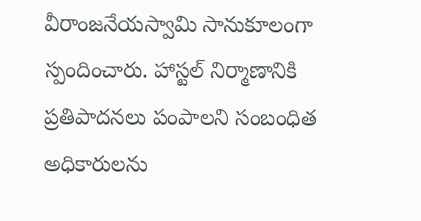వీరాంజనేయస్వామి సానుకూలంగా స్పందించారు. హాస్టల్ నిర్మాణానికి ప్రతిపాదనలు పంపాలని సంబంధిత అధికారులను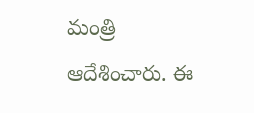మంత్రి ఆదేశించారు. ఈ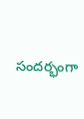సందర్భంగా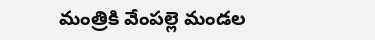మంత్రికి వేంపల్లె మండల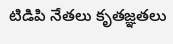టిడిపి నేతలు కృతజ్ఞతలు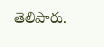తెలిపారు.